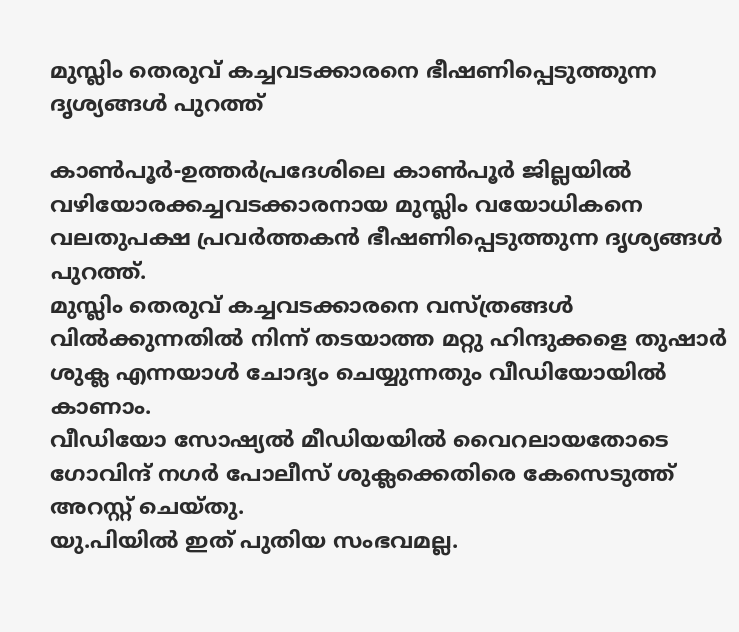മുസ്ലിം തെരുവ് കച്ചവടക്കാരനെ ഭീഷണിപ്പെടുത്തുന്ന ദൃശ്യങ്ങള്‍ പുറത്ത്

കാണ്‍പൂര്‍-ഉത്തര്‍പ്രദേശിലെ കാണ്‍പൂര്‍ ജില്ലയില്‍  വഴിയോരക്കച്ചവടക്കാരനായ മുസ്ലിം വയോധികനെ വലതുപക്ഷ പ്രവര്‍ത്തകന്‍ ഭീഷണിപ്പെടുത്തുന്ന ദൃശ്യങ്ങള്‍ പുറത്ത്.
മുസ്ലിം തെരുവ് കച്ചവടക്കാരനെ വസ്ത്രങ്ങള്‍ വില്‍ക്കുന്നതില്‍ നിന്ന് തടയാത്ത മറ്റു ഹിന്ദുക്കളെ തുഷാര്‍ ശുക്ല എന്നയാള്‍ ചോദ്യം ചെയ്യുന്നതും വീഡിയോയില്‍ കാണാം.
വീഡിയോ സോഷ്യല്‍ മീഡിയയില്‍ വൈറലായതോടെ ഗോവിന്ദ് നഗര്‍ പോലീസ് ശുക്ലക്കെതിരെ കേസെടുത്ത് അറസ്റ്റ് ചെയ്തു.
യു.പിയില്‍ ഇത് പുതിയ സംഭവമല്ല.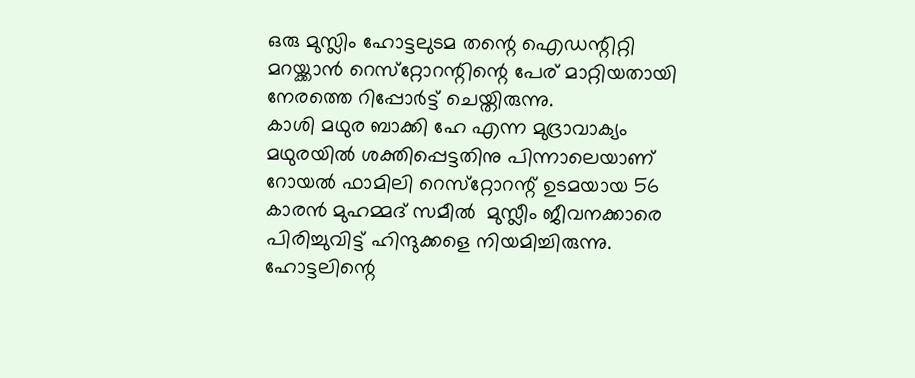ഒരു മുസ്ലിം ഹോട്ടലുടമ തന്റെ ഐഡന്റിറ്റി മറയ്ക്കാന്‍ റെസ്‌റ്റോറന്റിന്റെ പേര് മാറ്റിയതായി നേരത്തെ റിപ്പോര്‍ട്ട് ചെയ്തിരുന്നു.
കാശി മഥുര ബാക്കി ഹേ എന്ന മുദ്രാവാക്യം മഥുരയില്‍ ശക്തിപ്പെട്ടതിനു പിന്നാലെയാണ് റോയല്‍ ഫാമിലി റെസ്‌റ്റോറന്റ് ഉടമയായ 56 കാരന്‍ മുഹമ്മദ് സമീല്‍  മുസ്ലീം ജീവനക്കാരെ പിരിച്ചുവിട്ട് ഹിന്ദുക്കളെ നിയമിച്ചിരുന്നു.
ഹോട്ടലിന്റെ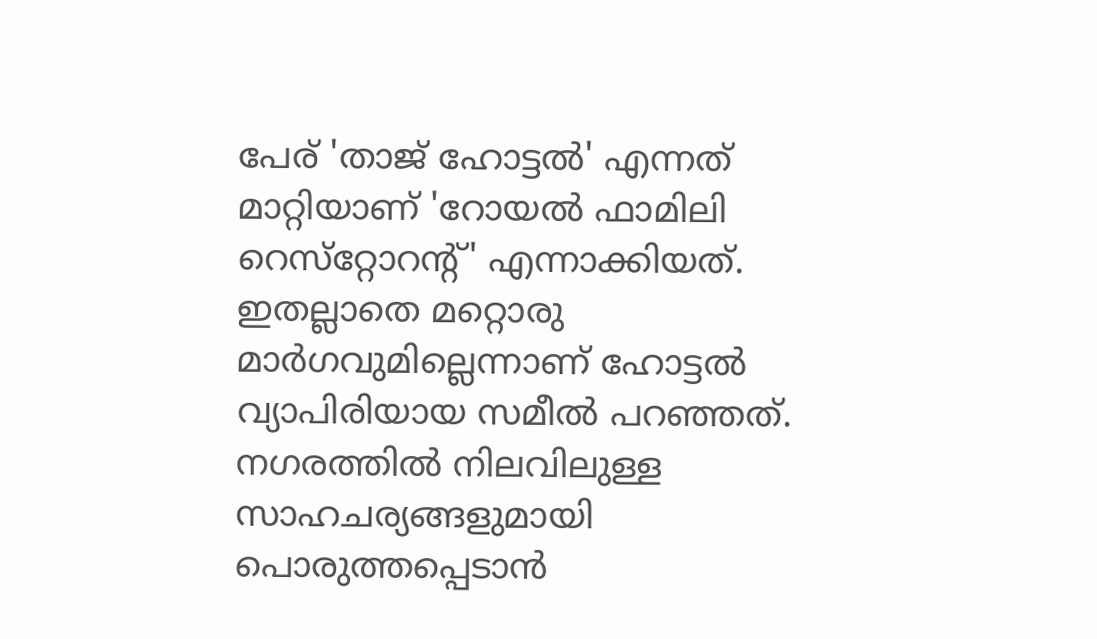പേര് 'താജ് ഹോട്ടല്‍' എന്നത് മാറ്റിയാണ് 'റോയല്‍ ഫാമിലി റെസ്‌റ്റോറന്റ്' എന്നാക്കിയത്. ഇതല്ലാതെ മറ്റൊരു മാര്‍ഗവുമില്ലെന്നാണ് ഹോട്ടല്‍ വ്യാപിരിയായ സമീല്‍ പറഞ്ഞത്.
നഗരത്തില്‍ നിലവിലുള്ള സാഹചര്യങ്ങളുമായി പൊരുത്തപ്പെടാന്‍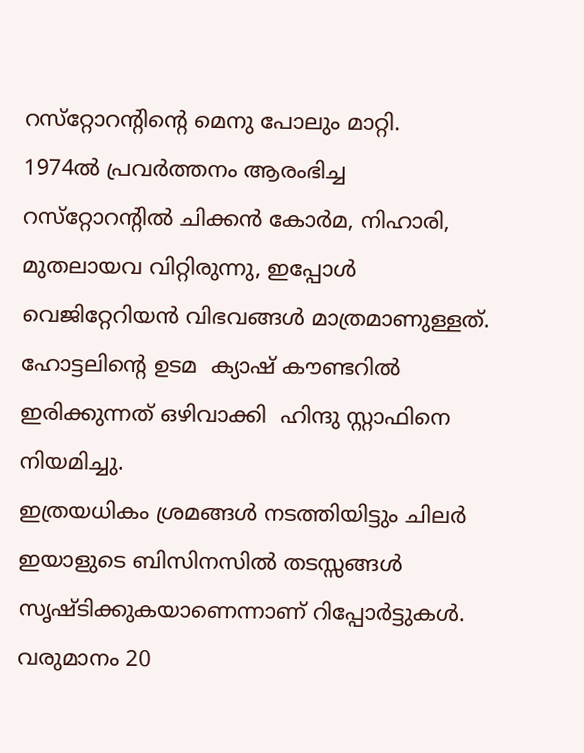റസ്‌റ്റോറന്റിന്റെ മെനു പോലും മാറ്റി.
1974ല്‍ പ്രവര്‍ത്തനം ആരംഭിച്ച റസ്‌റ്റോറന്റില്‍ ചിക്കന്‍ കോര്‍മ, നിഹാരി, മുതലായവ വിറ്റിരുന്നു, ഇപ്പോള്‍ വെജിറ്റേറിയന്‍ വിഭവങ്ങള്‍ മാത്രമാണുള്ളത്.
ഹോട്ടലിന്റെ ഉടമ  ക്യാഷ് കൗണ്ടറില്‍ ഇരിക്കുന്നത് ഒഴിവാക്കി  ഹിന്ദു സ്റ്റാഫിനെ നിയമിച്ചു.
ഇത്രയധികം ശ്രമങ്ങള്‍ നടത്തിയിട്ടും ചിലര്‍ ഇയാളുടെ ബിസിനസില്‍ തടസ്സങ്ങള്‍ സൃഷ്ടിക്കുകയാണെന്നാണ് റിപ്പോര്‍ട്ടുകള്‍. വരുമാനം 20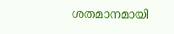ശതമാനമായി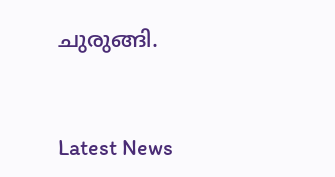ചുരുങ്ങി.



Latest News